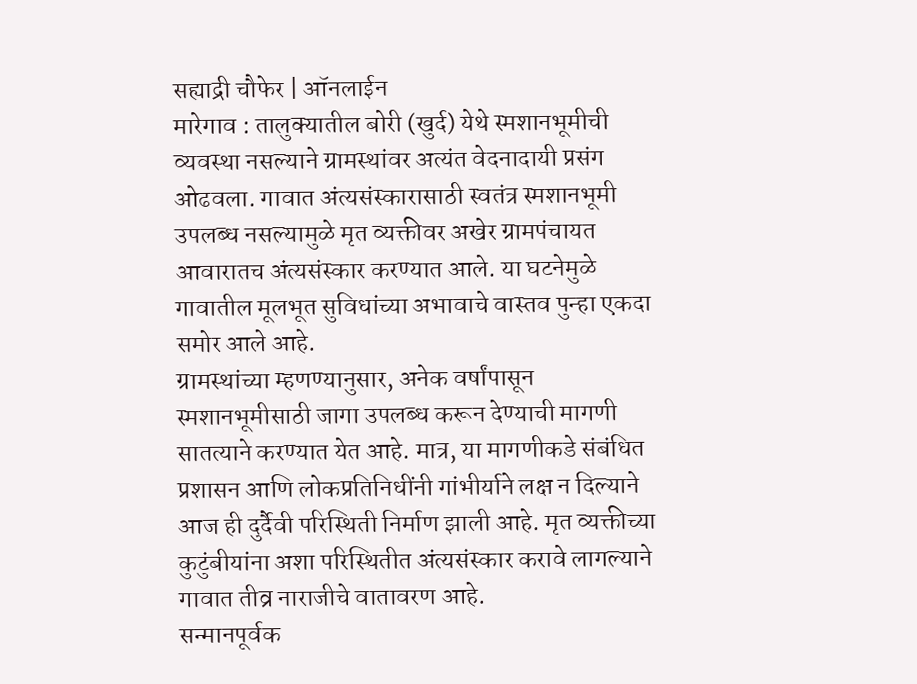सह्याद्री चौफेर | ऑनलाईन
मारेगाव : तालुक्यातील बोरी (खुर्द) येथे स्मशानभूमीची व्यवस्था नसल्याने ग्रामस्थांवर अत्यंत वेदनादायी प्रसंग ओढवला. गावात अंत्यसंस्कारासाठी स्वतंत्र स्मशानभूमी उपलब्ध नसल्यामुळे मृत व्यक्तीवर अखेर ग्रामपंचायत आवारातच अंत्यसंस्कार करण्यात आले. या घटनेमुळे गावातील मूलभूत सुविधांच्या अभावाचे वास्तव पुन्हा एकदा समोर आले आहे.
ग्रामस्थांच्या म्हणण्यानुसार, अनेक वर्षांपासून स्मशानभूमीसाठी जागा उपलब्ध करून देण्याची मागणी सातत्याने करण्यात येत आहे. मात्र, या मागणीकडे संबंधित प्रशासन आणि लोकप्रतिनिधींनी गांभीर्याने लक्ष न दिल्याने आज ही दुर्दैवी परिस्थिती निर्माण झाली आहे. मृत व्यक्तीच्या कुटुंबीयांना अशा परिस्थितीत अंत्यसंस्कार करावे लागल्याने गावात तीव्र नाराजीचे वातावरण आहे.
सन्मानपूर्वक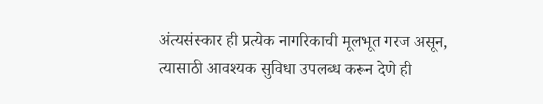अंत्यसंस्कार ही प्रत्येक नागरिकाची मूलभूत गरज असून, त्यासाठी आवश्यक सुविधा उपलब्ध करून देणे ही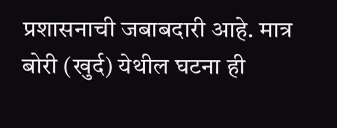प्रशासनाची जबाबदारी आहे. मात्र बोरी (खुर्द) येथील घटना ही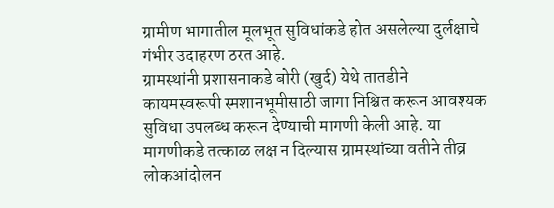ग्रामीण भागातील मूलभूत सुविधांकडे होत असलेल्या दुर्लक्षाचे गंभीर उदाहरण ठरत आहे.
ग्रामस्थांनी प्रशासनाकडे बोरी (खुर्द) येथे तातडीने कायमस्वरूपी स्मशानभूमीसाठी जागा निश्चित करून आवश्यक सुविधा उपलब्ध करून देण्याची मागणी केली आहे. या मागणीकडे तत्काळ लक्ष न दिल्यास ग्रामस्थांच्या वतीने तीव्र लोकआंदोलन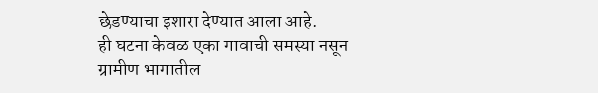छेडण्याचा इशारा देण्यात आला आहे.
ही घटना केवळ एका गावाची समस्या नसून ग्रामीण भागातील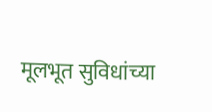मूलभूत सुविधांच्या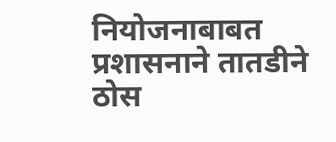नियोजनाबाबत प्रशासनाने तातडीने ठोस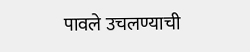पावले उचलण्याची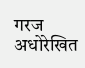गरज अधोरेखित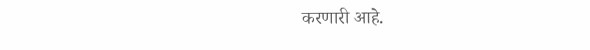करणारी आहे.